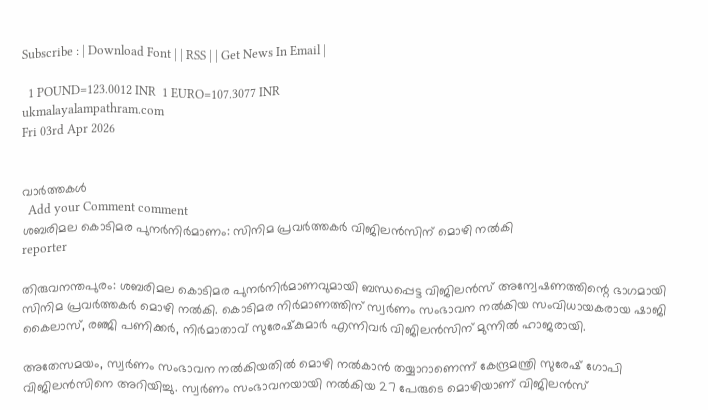Subscribe : | Download Font | | RSS | | Get News In Email |

  1 POUND=123.0012 INR  1 EURO=107.3077 INR
ukmalayalampathram.com
Fri 03rd Apr 2026


വാര്‍ത്തകള്‍
  Add your Comment comment
ശബരിമല കൊടിമര പുനര്‍നിര്‍മാണം: സിനിമ പ്രവര്‍ത്തകര്‍ വിജിലന്‍സിന് മൊഴി നല്‍കി
reporter

തിരുവനന്തപുരം: ശബരിമല കൊടിമര പുനര്‍നിര്‍മാണവുമായി ബന്ധപ്പെട്ട വിജിലന്‍സ് അന്വേഷണത്തിന്റെ ഭാഗമായി സിനിമ പ്രവര്‍ത്തകര്‍ മൊഴി നല്‍കി. കൊടിമര നിര്‍മാണത്തിന് സ്വര്‍ണം സംഭാവന നല്‍കിയ സംവിധായകരായ ഷാജി കൈലാസ്, രഞ്ജി പണിക്കര്‍, നിര്‍മാതാവ് സുരേഷ്‌കുമാര്‍ എന്നിവര്‍ വിജിലന്‍സിന് മുന്നില്‍ ഹാജരായി.

അതേസമയം, സ്വര്‍ണം സംഭാവന നല്‍കിയതില്‍ മൊഴി നല്‍കാന്‍ തയ്യാറാണെന്ന് കേന്ദ്രമന്ത്രി സുരേഷ് ഗോപി വിജിലന്‍സിനെ അറിയിച്ചു. സ്വര്‍ണം സംഭാവനയായി നല്‍കിയ 27 പേരുടെ മൊഴിയാണ് വിജിലന്‍സ്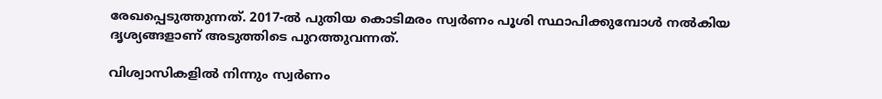രേഖപ്പെടുത്തുന്നത്. 2017-ല്‍ പുതിയ കൊടിമരം സ്വര്‍ണം പൂശി സ്ഥാപിക്കുമ്പോള്‍ നല്‍കിയ ദൃശ്യങ്ങളാണ് അടുത്തിടെ പുറത്തുവന്നത്.

വിശ്വാസികളില്‍ നിന്നും സ്വര്‍ണം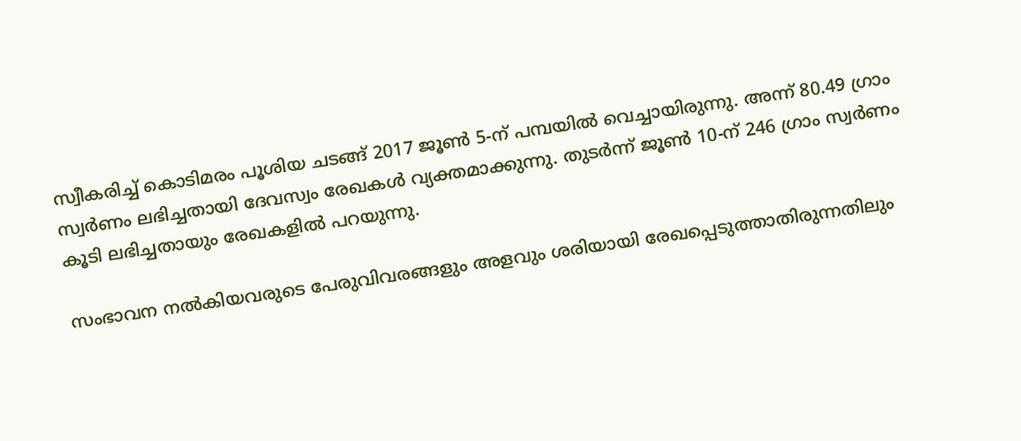സ്വീകരിച്ച് കൊടിമരം പൂശിയ ചടങ്ങ് 2017 ജൂണ്‍ 5-ന് പമ്പയില്‍ വെച്ചായിരുന്നു. അന്ന് 80.49 ഗ്രാം സ്വര്‍ണം ലഭിച്ചതായി ദേവസ്വം രേഖകള്‍ വ്യക്തമാക്കുന്നു. തുടര്‍ന്ന് ജൂണ്‍ 10-ന് 246 ഗ്രാം സ്വര്‍ണം കൂടി ലഭിച്ചതായും രേഖകളില്‍ പറയുന്നു.

സംഭാവന നല്‍കിയവരുടെ പേരുവിവരങ്ങളും അളവും ശരിയായി രേഖപ്പെടുത്താതിരുന്നതിലും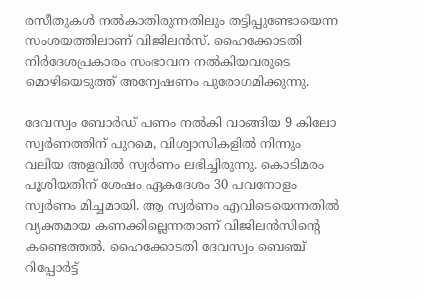രസീതുകള്‍ നല്‍കാതിരുന്നതിലും തട്ടിപ്പുണ്ടോയെന്ന സംശയത്തിലാണ് വിജിലന്‍സ്. ഹൈക്കോടതി നിര്‍ദേശപ്രകാരം സംഭാവന നല്‍കിയവരുടെ മൊഴിയെടുത്ത് അന്വേഷണം പുരോഗമിക്കുന്നു.

ദേവസ്വം ബോര്‍ഡ് പണം നല്‍കി വാങ്ങിയ 9 കിലോ സ്വര്‍ണത്തിന് പുറമെ, വിശ്വാസികളില്‍ നിന്നും വലിയ അളവില്‍ സ്വര്‍ണം ലഭിച്ചിരുന്നു. കൊടിമരം പൂശിയതിന് ശേഷം ഏകദേശം 30 പവനോളം സ്വര്‍ണം മിച്ചമായി. ആ സ്വര്‍ണം എവിടെയെന്നതില്‍ വ്യക്തമായ കണക്കില്ലെന്നതാണ് വിജിലന്‍സിന്റെ കണ്ടെത്തല്‍. ഹൈക്കോടതി ദേവസ്വം ബെഞ്ച് റിപ്പോര്‍ട്ട്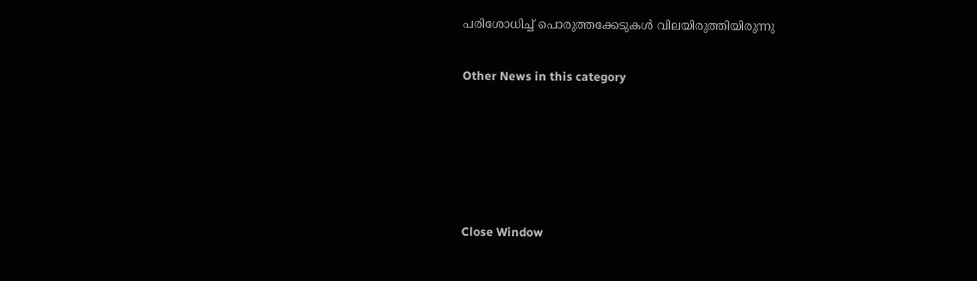പരിശോധിച്ച് പൊരുത്തക്കേടുകള്‍ വിലയിരുത്തിയിരുന്നു


Other News in this category








Close Window